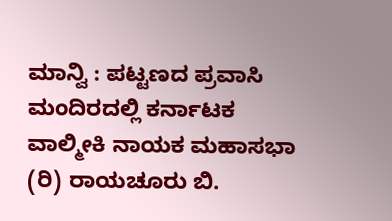ಮಾನ್ವಿ : ಪಟ್ಟಣದ ಪ್ರವಾಸಿ ಮಂದಿರದಲ್ಲಿ ಕರ್ನಾಟಕ ವಾಲ್ಮೀಕಿ ನಾಯಕ ಮಹಾಸಭಾ (ರಿ) ರಾಯಚೂರು ಬಿ.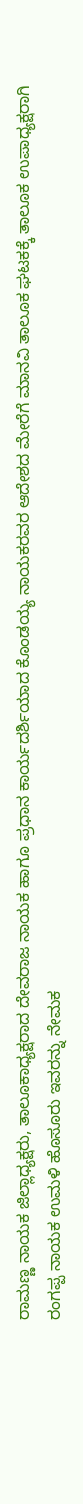ರಾಮಣ್ಣ ನಾಯಕ ಜಿಲ್ಲಾಧ್ಯಕ್ಷರು, ತಾಲೂಕಾಧ್ಯಕ್ಷರಾದ ದೇವರಾಜ ನಾಯಕ ಹಾಗೂ ಪ್ರಧಾನ ಕಾರ್ಯದರ್ಶಿಯಾದ ಕೊಂಡಯ್ಯ ನಾಯಕರವರ ಆದೇಶದ ಮೇರೆಗೆ ಮಾನವಿ ತಾಲೂಕ ಘಟಕಕ್ಕೆ ತಾಲೂಕ ಉಪಾಧ್ಯಕ್ಷರಾಗಿ ರಂಗಪ್ಪ ನಾಯಕ ಉಮಳಿ ಹೊಸೂರು ಇವರನ್ನು ನೇಮಕ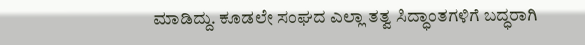ಮಾಡಿದ್ದು. ಕೂಡಲೇ ಸಂಘದ ಎಲ್ಲಾ ತತ್ವ ಸಿದ್ಧಾಂತಗಳಿಗೆ ಬದ್ಧರಾಗಿ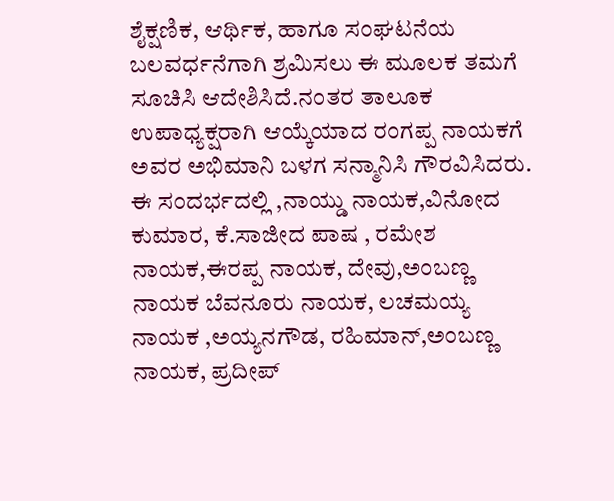ಶೈಕ್ಷಣಿಕ, ಆರ್ಥಿಕ, ಹಾಗೂ ಸಂಘಟನೆಯ ಬಲವರ್ಧನೆಗಾಗಿ ಶ್ರಮಿಸಲು ಈ ಮೂಲಕ ತಮಗೆ ಸೂಚಿಸಿ ಆದೇಶಿಸಿದೆ.ನಂತರ ತಾಲೂಕ ಉಪಾಧ್ಯಕ್ಷರಾಗಿ ಆಯ್ಕೆಯಾದ ರಂಗಪ್ಪ ನಾಯಕಗೆ ಅವರ ಅಭಿಮಾನಿ ಬಳಗ ಸನ್ಮಾನಿಸಿ ಗೌರವಿಸಿದರು.
ಈ ಸಂದರ್ಭದಲ್ಲಿ ,ನಾಯ್ಡು ನಾಯಕ,ವಿನೋದ ಕುಮಾರ, ಕೆ.ಸಾಜೀದ ಪಾಷ , ರಮೇಶ ನಾಯಕ,ಈರಪ್ಪ ನಾಯಕ, ದೇವು,ಅಂಬಣ್ಣ ನಾಯಕ ಬೆವನೂರು ನಾಯಕ, ಲಚಮಯ್ಯ ನಾಯಕ ,ಅಯ್ಯನಗೌಡ, ರಹಿಮಾನ್,ಅಂಬಣ್ಣ ನಾಯಕ, ಪ್ರದೀಪ್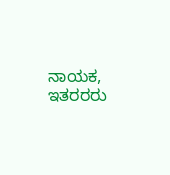ನಾಯಕ, ಇತರರರು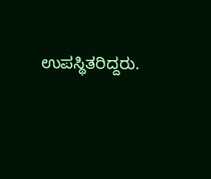ಉಪಸ್ಥಿತರಿದ್ದರು.